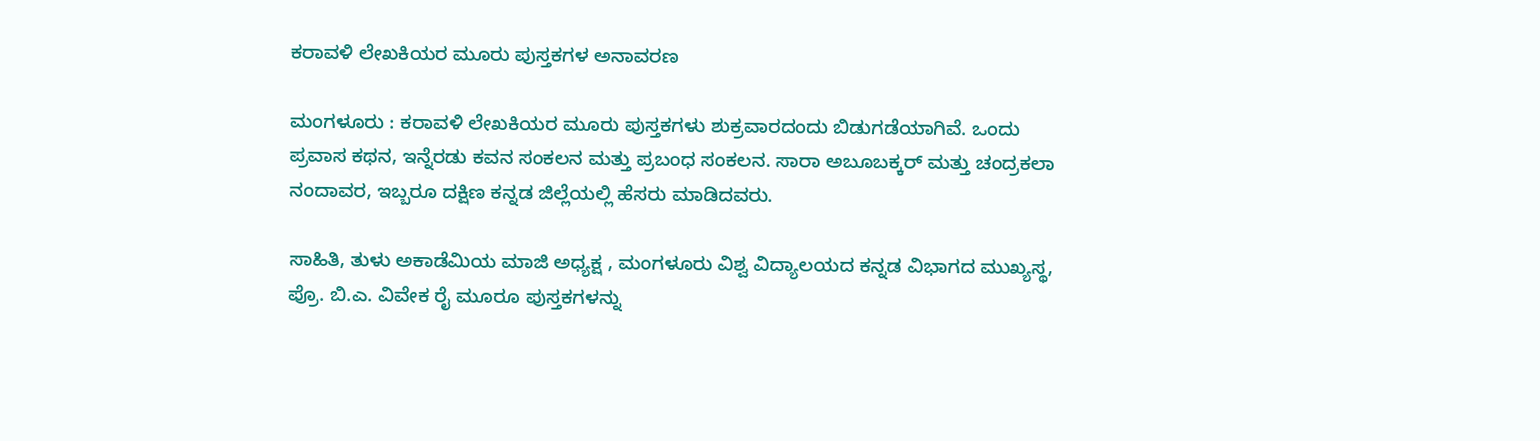ಕರಾವಳಿ ಲೇಖಕಿಯರ ಮೂರು ಪುಸ್ತಕಗಳ ಅನಾವರಣ

ಮಂಗಳೂರು : ಕರಾವಳಿ ಲೇಖಕಿಯರ ಮೂರು ಪುಸ್ತಕಗಳು ಶುಕ್ರವಾರದಂದು ಬಿಡುಗಡೆಯಾಗಿವೆ. ಒಂದು ಪ್ರವಾಸ ಕಥನ, ಇನ್ನೆರಡು ಕವನ ಸಂಕಲನ ಮತ್ತು ಪ್ರಬಂಧ ಸಂಕಲನ. ಸಾರಾ ಅಬೂಬಕ್ಕರ್‌ ಮತ್ತು ಚಂದ್ರಕಲಾ ನಂದಾವರ, ಇಬ್ಬರೂ ದಕ್ಷಿಣ ಕನ್ನಡ ಜಿಲ್ಲೆಯಲ್ಲಿ ಹೆಸರು ಮಾಡಿದವರು.

ಸಾಹಿತಿ, ತುಳು ಅಕಾಡೆಮಿಯ ಮಾಜಿ ಅಧ್ಯಕ್ಷ , ಮಂಗಳೂರು ವಿಶ್ವ ವಿದ್ಯಾಲಯದ ಕನ್ನಡ ವಿಭಾಗದ ಮುಖ್ಯಸ್ಥ, ಪ್ರೊ. ಬಿ.ಎ. ವಿವೇಕ ರೈ ಮೂರೂ ಪುಸ್ತಕಗಳನ್ನು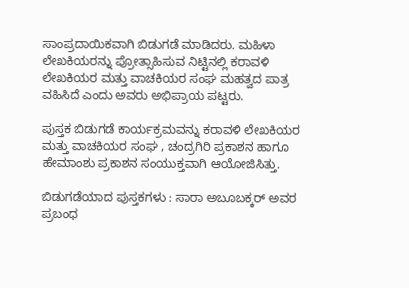ಸಾಂಪ್ರದಾಯಿಕವಾಗಿ ಬಿಡುಗಡೆ ಮಾಡಿದರು. ಮಹಿಳಾ ಲೇಖಕಿಯರನ್ನು ಪ್ರೋತ್ಸಾಹಿಸುವ ನಿಟ್ಟಿನಲ್ಲಿ ಕರಾವಳಿ ಲೇಖಕಿಯರ ಮತ್ತು ವಾಚಕಿಯರ ಸಂಘ ಮಹತ್ವದ ಪಾತ್ರ ವಹಿಸಿದೆ ಎಂದು ಅವರು ಅಭಿಪ್ರಾಯ ಪಟ್ಟರು.

ಪುಸ್ತಕ ಬಿಡುಗಡೆ ಕಾರ್ಯಕ್ರಮವನ್ನು ಕರಾವಳಿ ಲೇಖಕಿಯರ ಮತ್ತು ವಾಚಕಿಯರ ಸಂಘ , ಚಂದ್ರಗಿರಿ ಪ್ರಕಾಶನ ಹಾಗೂ ಹೇಮಾಂಶು ಪ್ರಕಾಶನ ಸಂಯುಕ್ತವಾಗಿ ಆಯೋಜಿಸಿತ್ತು.

ಬಿಡುಗಡೆಯಾದ ಪುಸ್ತಕಗಳು : ಸಾರಾ ಅಬೂಬಕ್ಕರ್‌ ಅವರ ಪ್ರಬಂಧ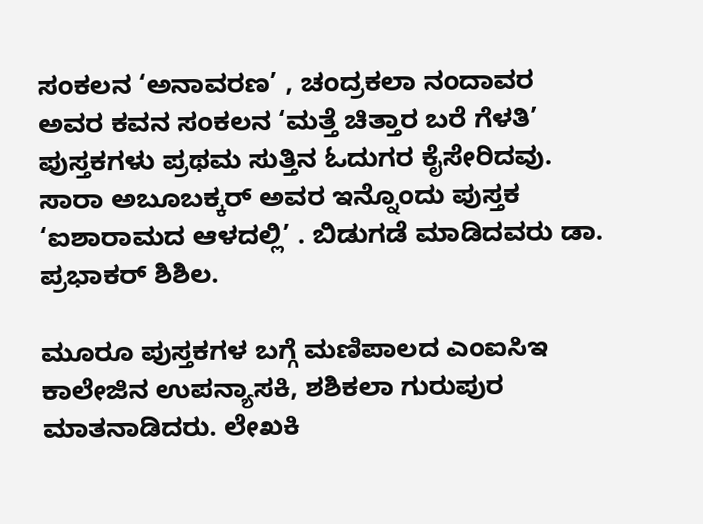ಸಂಕಲನ ‘ಅನಾವರಣ’ , ಚಂದ್ರಕಲಾ ನಂದಾವರ ಅವರ ಕವನ ಸಂಕಲನ ‘ಮತ್ತೆ ಚಿತ್ತಾರ ಬರೆ ಗೆಳತಿ’ ಪುಸ್ತಕಗಳು ಪ್ರಥಮ ಸುತ್ತಿನ ಓದುಗರ ಕೈಸೇರಿದವು. ಸಾರಾ ಅಬೂಬಕ್ಕರ್‌ ಅವರ ಇನ್ನೊಂದು ಪುಸ್ತಕ ‘ಐಶಾರಾಮದ ಆಳದಲ್ಲಿ’ . ಬಿಡುಗಡೆ ಮಾಡಿದವರು ಡಾ. ಪ್ರಭಾಕರ್‌ ಶಿಶಿಲ.

ಮೂರೂ ಪುಸ್ತಕಗಳ ಬಗ್ಗೆ ಮಣಿಪಾಲದ ಎಂಐಸಿಇ ಕಾಲೇಜಿನ ಉಪನ್ಯಾಸಕಿ, ಶಶಿಕಲಾ ಗುರುಪುರ ಮಾತನಾಡಿದರು. ಲೇಖಕಿ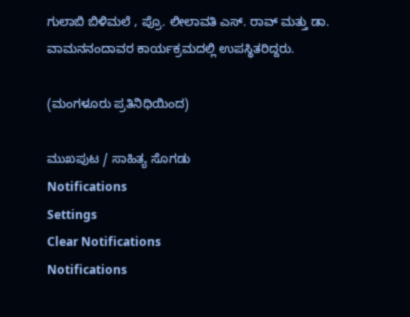ಗುಲಾಬಿ ಬಿಳಿಮಲೆ , ಪ್ರೊ. ಲೀಲಾವತಿ ಎಸ್‌. ರಾವ್‌ ಮತ್ತು ಡಾ. ವಾಮನನಂದಾವರ ಕಾರ್ಯಕ್ರಮದಲ್ಲಿ ಉಪಸ್ಥಿತರಿದ್ದರು.

(ಮಂಗಳೂರು ಪ್ರತಿನಿಧಿಯಿಂದ)

ಮುಖಪುಟ / ಸಾಹಿತ್ಯ ಸೊಗಡು
Notifications
Settings
Clear Notifications
Notifications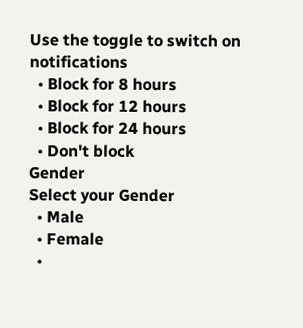Use the toggle to switch on notifications
  • Block for 8 hours
  • Block for 12 hours
  • Block for 24 hours
  • Don't block
Gender
Select your Gender
  • Male
  • Female
  •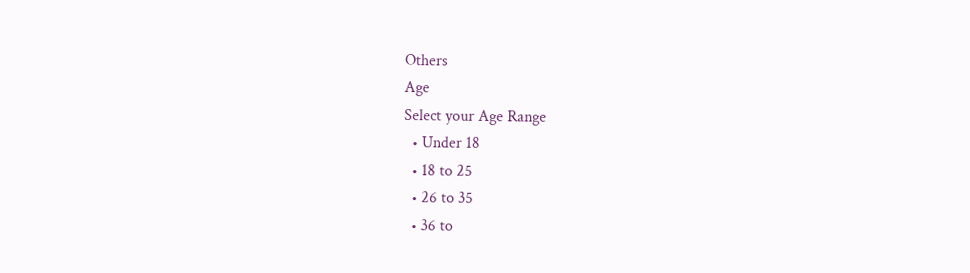Others
Age
Select your Age Range
  • Under 18
  • 18 to 25
  • 26 to 35
  • 36 to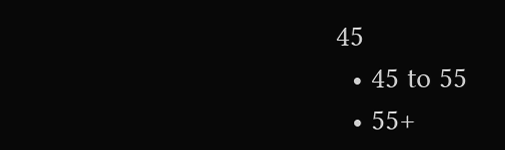45
  • 45 to 55
  • 55+